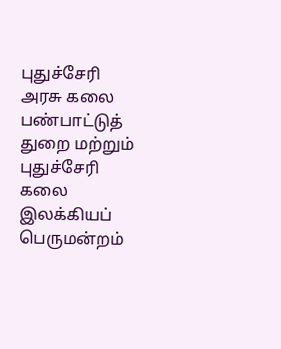புதுச்சேரி அரசு கலை பண்பாட்டுத் துறை மற்றும் புதுச்சேரி கலை இலக்கியப் பெருமன்றம்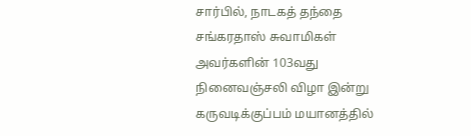சார்பில், நாடகத் தந்தை சங்கரதாஸ் சுவாமிகள் அவர்களின் 103வது நினைவஞ்சலி விழா இன்று கருவடிக்குப்பம் மயானத்தில்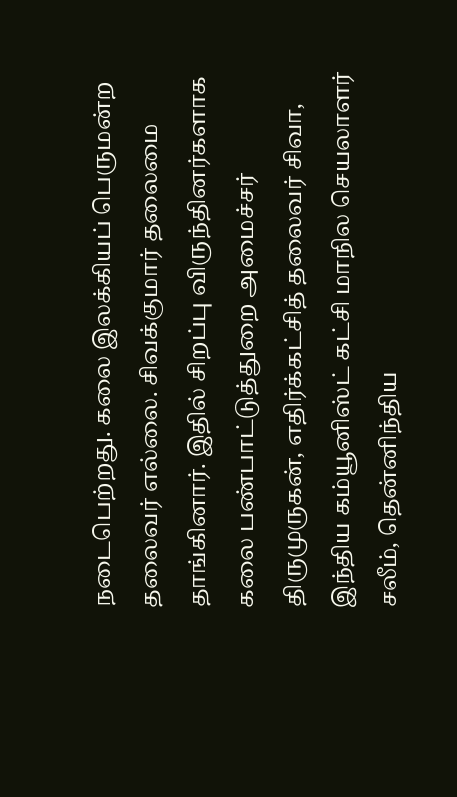நடைபெற்றது. கலை இலக்கியப் பெருமன்ற தலைவர் எல்லை. சிவக்குமார் தலைமை தாங்கினார். இதில் சிறப்பு விருந்தினர்களாக கலை பண்பாட்டுத்துறை அமைச்சர் திருமுருகன், எதிர்க்கட்சித் தலைவர் சிவா, இந்திய கம்யூனிஸ்ட் கட்சி மாநில செயலாளர் சலீம், தென்னிந்திய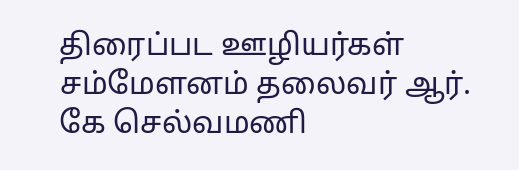திரைப்பட ஊழியர்கள் சம்மேளனம் தலைவர் ஆர். கே செல்வமணி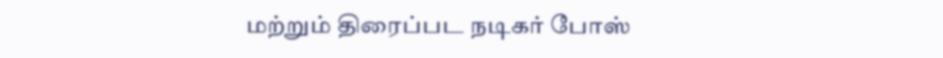மற்றும் திரைப்பட நடிகர் போஸ்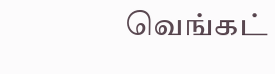வெங்கட்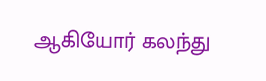ஆகியோர் கலந்து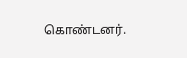கொண்டனர்.